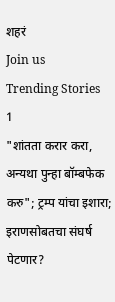शहरं
Join us
Trending Stories
1
"शांतता करार करा, अन्यथा पुन्हा बॉम्बफेक करु"; ट्रम्प यांचा इशारा; इराणसोबतचा संघर्ष पेटणार?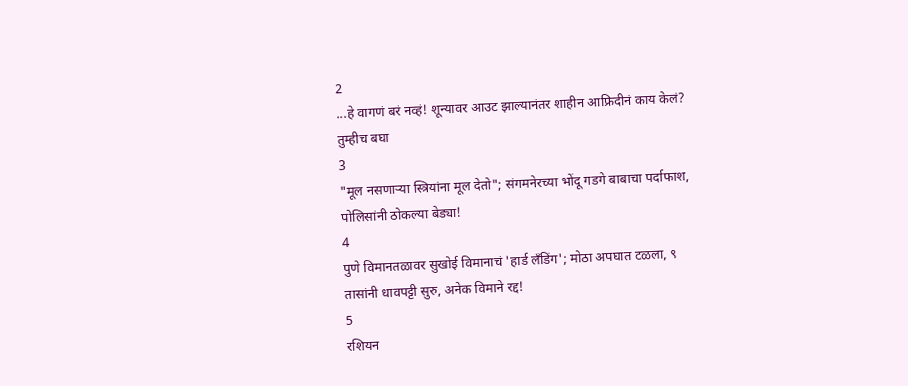2
...हे वागणं बरं नव्हं! शून्यावर आउट झाल्यानंतर शाहीन आफ्रिदीनं काय केलं? तुम्हीच बघा
3
"मूल नसणाऱ्या स्त्रियांना मूल देतो"; संगमनेरच्या भोंदू गडगे बाबाचा पर्दाफाश, पोलिसांनी ठोकल्या बेड्या!
4
पुणे विमानतळावर सुखोई विमानाचं 'हार्ड लँडिंग'; मोठा अपघात टळला, ९ तासांनी धावपट्टी सुरु, अनेक विमाने रद्द!
5
रशियन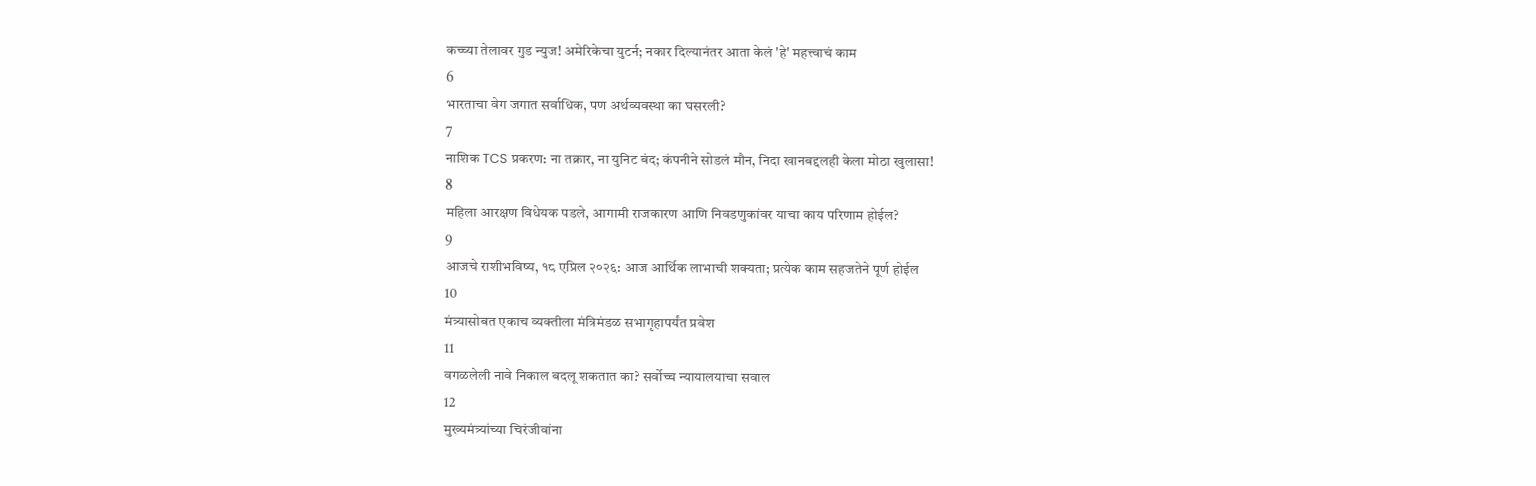कच्च्या तेलावर गुड न्युज! अमेरिकेचा युटर्न; नकार दिल्यानंतर आता केलं 'हे' महत्त्वाचं काम
6
भारताचा वेग जगात सर्वाधिक, पण अर्थव्यवस्था का घसरली?
7
नाशिक TCS प्रकरण: ना तक्रार, ना युनिट बंद; कंपनीने सोडलं मौन, निदा खानबद्दलही केला मोठा खुलासा!
8
महिला आरक्षण विधेयक पडले, आगामी राजकारण आणि निवडणुकांवर याचा काय परिणाम होईल?
9
आजचे राशीभविष्य, १८ एप्रिल २०२६: आज आर्थिक लाभाची शक्यता; प्रत्येक काम सहजतेने पूर्ण होईल
10
मंत्र्यासोबत एकाच व्यक्तीला मंत्रिमंडळ सभागृहापर्यंत प्रवेश
11
वगळलेली नावे निकाल बदलू शकतात का? सर्वोच्च न्यायालयाचा सवाल
12
मुख्यमंत्र्यांच्या चिरंजीवांना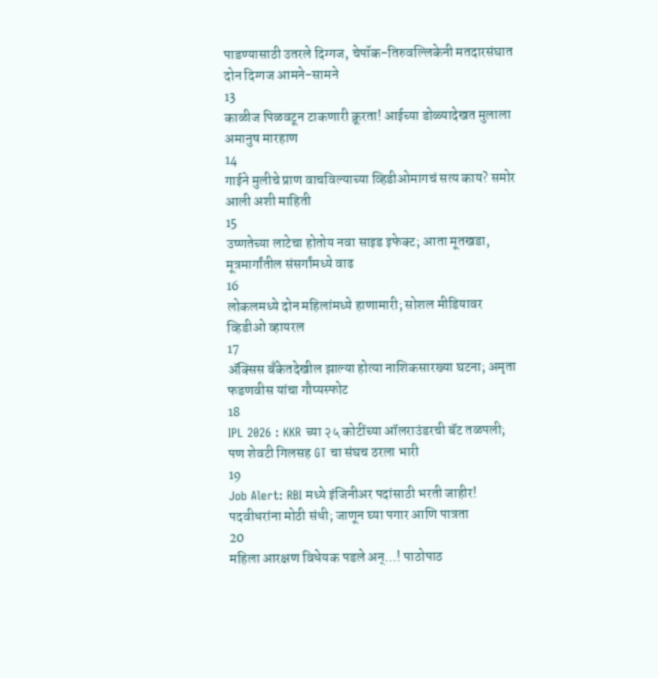पाडण्यासाठी उतरले दिग्गज, चेपॉक-तिरुवल्लिकेनी मतदारसंघात दोन दिग्गज आमने-सामने
13
काळीज पिळवटून टाकणारी क्रूरता! आईच्या डोळ्यादेखत मुलाला अमानुष मारहाण
14
गाईने मुलीचे प्राण वाचविल्याच्या व्हिडीओमागचं सत्य काय? समोर आली अशी माहिती
15
उष्णतेच्या लाटेचा होतोय नवा साइड इफेक्ट; आता मूतखडा, मूत्रमार्गांतील संसर्गांमध्ये वाढ
16
लोकलमध्ये दोन महिलांमध्ये हाणामारी; सोशल मीडियावर व्हिडीओ व्हायरल
17
ॲक्सिस बँकेतदेखील झाल्या होत्या नाशिकसारख्या घटना; अमृता फडणवीस यांचा गौप्यस्फोट
18
IPL 2026 : KKR च्या २५ कोटींच्या ऑलराउंडरची बॅट तळपली; पण शेवटी गिलसह GT चा संघच ठरला भारी
19
Job Alert: RBI मध्ये इंजिनीअर पदांसाठी भरती जाहीर! पदवीधरांना मोठी संधी; जाणून घ्या पगार आणि पात्रता
20
महिला आरक्षण विधेयक पडले अन्...! पाठोपाठ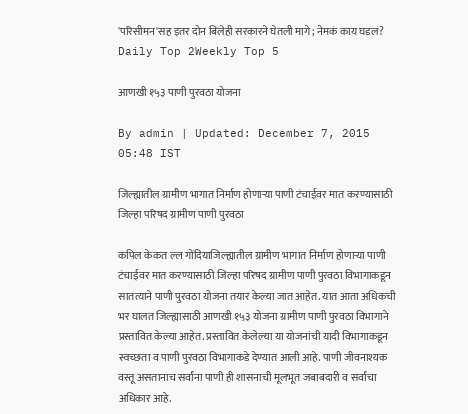'परिसीमन'सह इतर दोन बिलेही सरकारने घेतली मागे; नेमकं काय घडलं?
Daily Top 2Weekly Top 5

आणखी १५३ पाणी पुरवठा योजना

By admin | Updated: December 7, 2015 05:48 IST

जिल्ह्यातील ग्रामीण भागात निर्माण होणाऱ्या पाणी टंचाईवर मात करण्यासाठी जिल्हा परिषद ग्रामीण पाणी पुरवठा

कपिल केकत ल्ल गोंदियाजिल्ह्यातील ग्रामीण भागात निर्माण होणाऱ्या पाणी टंचाईवर मात करण्यासाठी जिल्हा परिषद ग्रामीण पाणी पुरवठा विभागाकडून सातत्याने पाणी पुरवठा योजना तयार केल्या जात आहेत. यात आता अधिकची भर घालत जिल्ह्यासाठी आणखी १५३ योजना ग्रामीण पाणी पुरवठा विभागाने प्रस्तावित केल्या आहेत. प्रस्तावित केलेल्या या योजनांची यादी विभागाकडून स्वच्छता व पाणी पुरवठा विभागाकडे देण्यात आली आहे. पाणी जीवनाश्यक वस्तू असतानाच सर्वांना पाणी ही शासनाची मूलभूत जबाबदारी व सर्वांचा अधिकार आहे.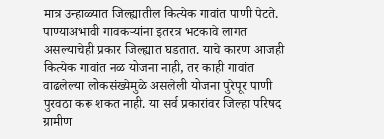मात्र उन्हाळ्यात जिल्ह्यातील कित्येक गावांत पाणी पेटते. पाण्याअभावी गावकऱ्यांना इतरत्र भटकावे लागत असल्याचेही प्रकार जिल्ह्यात घडतात. याचे कारण आजही कित्येक गावांत नळ योजना नाही, तर काही गावांत वाढलेल्या लोकसंख्येमुळे असलेली योजना पुरेपूर पाणी पुरवठा करू शकत नाही. या सर्व प्रकारांवर जिल्हा परिषद ग्रामीण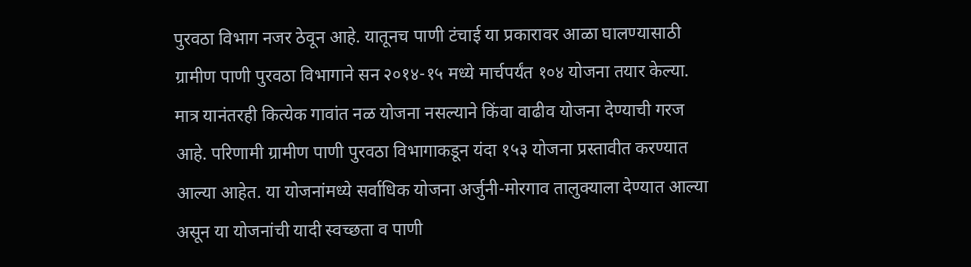पुरवठा विभाग नजर ठेवून आहे. यातूनच पाणी टंचाई या प्रकारावर आळा घालण्यासाठी ग्रामीण पाणी पुरवठा विभागाने सन २०१४-१५ मध्ये मार्चपर्यंत १०४ योजना तयार केल्या. मात्र यानंतरही कित्येक गावांत नळ योजना नसल्याने किंवा वाढीव योजना देण्याची गरज आहे. परिणामी ग्रामीण पाणी पुरवठा विभागाकडून यंदा १५३ योजना प्रस्तावीत करण्यात आल्या आहेत. या योजनांमध्ये सर्वाधिक योजना अर्जुनी-मोरगाव तालुक्याला देण्यात आल्या असून या योजनांची यादी स्वच्छता व पाणी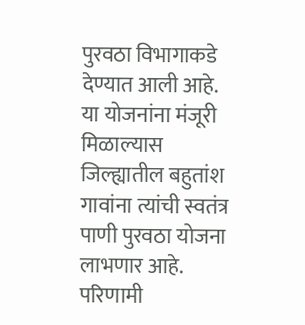पुरवठा विभागाकडे देण्यात आली आहे. या योजनांना मंजूरी मिळाल्यास जिल्ह्यातील बहुतांश गावांना त्यांची स्वतंत्र पाणी पुरवठा योजना लाभणार आहे. परिणामी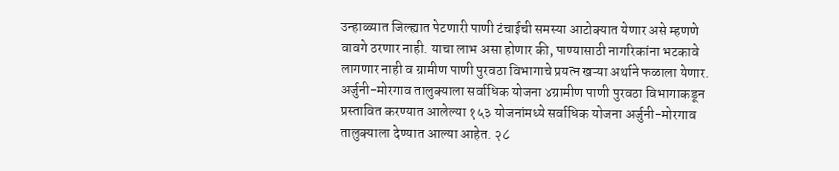उन्हाळ्यात जिल्ह्यात पेटणारी पाणी टंचाईची समस्या आटोक्यात येणार असे म्हणणे वावगे ठरणार नाही. याचा लाभ असा होणार की, पाण्यासाठी नागरिकांना भटकावे लागणार नाही व ग्रामीण पाणी पुरवठा विभागाचे प्रयत्न खऱ्या अर्थाने फळाला येणार. अर्जुनी-मोरगाव तालुक्याला सर्वाधिक योजना ४ग्रामीण पाणी पुरवठा विभागाकडून प्रस्तावित करण्यात आलेल्या १५३ योजनांमध्ये सर्वाधिक योजना अर्जुनी-मोरगाव तालुक्याला देण्यात आल्या आहेत. २८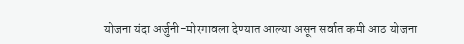योजना यंदा अर्जुनी-मोरगावला देण्यात आल्या असून सर्वात कमी आठ योजना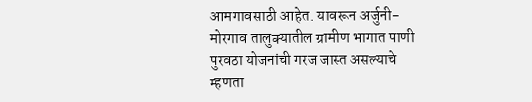आमगावसाठी आहेत. यावरून अर्जुनी- मोरगाव तालुक्यातील ग्रामीण भागात पाणी पुरवठा योजनांची गरज जास्त असल्याचे म्हणता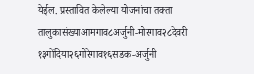येईल. प्रस्तावित केलेल्या योजनांचा तक्ता तालुकासंख्याआमगाव८अर्जुनी-मोरगाव२८देवरी १३गोंदिया२६गोरेगाव१६सडक-अर्जुनी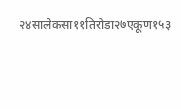२४सालेकसा११तिरोडा२७एकूण१५३